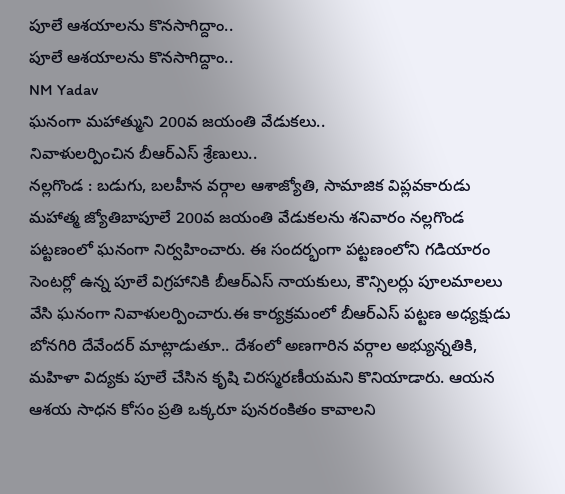పూలే ఆశయాలను కొనసాగిద్దాం..
పూలే ఆశయాలను కొనసాగిద్దాం..
NM Yadav
ఘనంగా మహాత్ముని 200వ జయంతి వేడుకలు..
నివాళులర్పించిన బీఆర్ఎస్ శ్రేణులు..
నల్లగొండ : బడుగు, బలహీన వర్గాల ఆశాజ్యోతి, సామాజిక విప్లవకారుడు మహాత్మ జ్యోతిబాపూలే 200వ జయంతి వేడుకలను శనివారం నల్లగొండ పట్టణంలో ఘనంగా నిర్వహించారు. ఈ సందర్భంగా పట్టణంలోని గడియారం సెంటర్లో ఉన్న పూలే విగ్రహానికి బీఆర్ఎస్ నాయకులు, కౌన్సిలర్లు పూలమాలలు వేసి ఘనంగా నివాళులర్పించారు.ఈ కార్యక్రమంలో బీఆర్ఎస్ పట్టణ అధ్యక్షుడు బోనగిరి దేవేందర్ మాట్లాడుతూ.. దేశంలో అణగారిన వర్గాల అభ్యున్నతికి, మహిళా విద్యకు పూలే చేసిన కృషి చిరస్మరణీయమని కొనియాడారు. ఆయన ఆశయ సాధన కోసం ప్రతి ఒక్కరూ పునరంకితం కావాలని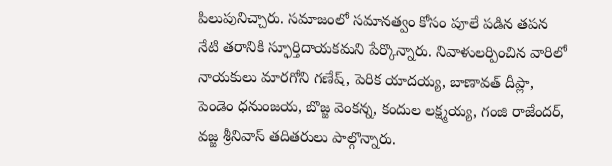పిలుపునిచ్చారు. సమాజంలో సమానత్వం కోసం పూలే పడిన తపన నేటి తరానికి స్ఫూర్తిదాయకమని పేర్కొన్నారు. నివాళులర్పించిన వారిలో నాయకులు మారగోని గణేష్, పెరిక యాదయ్య, బాణావత్ దీప్లా, పెండెం ధనుంజయ, బొజ్జ వెంకన్న, కందుల లక్ష్మయ్య, గంజి రాజేందర్, వజ్జ శ్రీనివాస్ తదితరులు పాల్గొన్నారు.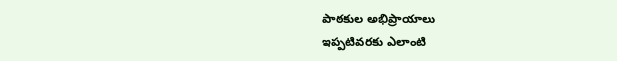పాఠకుల అభిప్రాయాలు
ఇప్పటివరకు ఎలాంటి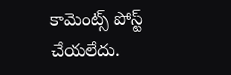కామెంట్స్ పోస్ట్ చేయలేదు.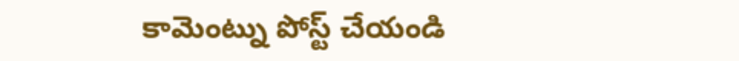కామెంట్ను పోస్ట్ చేయండి